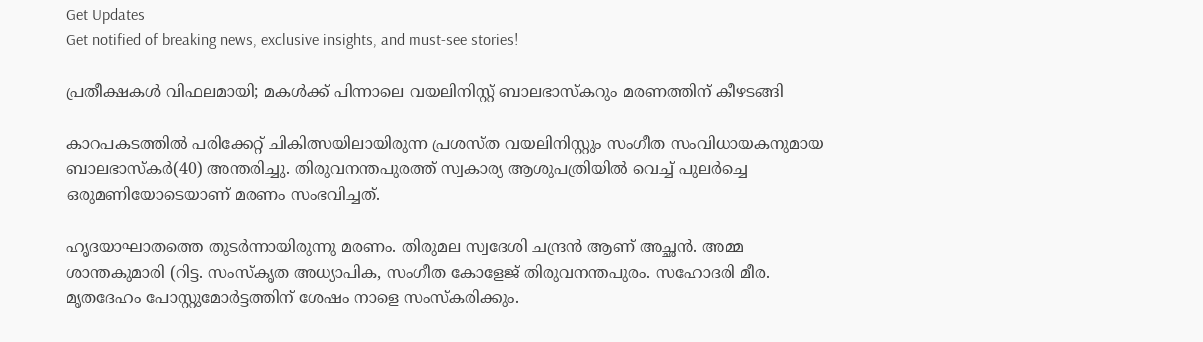Get Updates
Get notified of breaking news, exclusive insights, and must-see stories!

പ്രതീക്ഷകള്‍ വിഫലമായി; മകള്‍ക്ക് പിന്നാലെ വയലിനിസ്റ്റ് ബാലഭാസ്‌കറും മരണത്തിന് കീഴടങ്ങി

കാറപകടത്തില്‍ പരിക്കേറ്റ് ചികിത്സയിലായിരുന്ന പ്രശസ്ത വയലിനിസ്റ്റും സംഗീത സംവിധായകനുമായ ബാലഭാസ്‌കര്‍(40) അന്തരിച്ചു. തിരുവനന്തപുരത്ത് സ്വകാര്യ ആശുപത്രിയില്‍ വെച്ച് പുലര്‍ച്ചെ ഒരുമണിയോടെയാണ് മരണം സംഭവിച്ചത്.

ഹൃദയാഘാതത്തെ തുടര്‍ന്നായിരുന്നു മരണം. തിരുമല സ്വദേശി ചന്ദ്രന്‍ ആണ് അച്ഛന്‍. അമ്മ ശാന്തകുമാരി (റിട്ട. സംസ്‌കൃത അധ്യാപിക, സംഗീത കോളേജ് തിരുവനന്തപുരം. സഹോദരി മീര. മൃതദേഹം പോസ്റ്റുമോര്‍ട്ടത്തിന് ശേഷം നാളെ സംസ്‌കരിക്കും.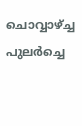ചൊവ്വാഴ്ച്ച പുലര്‍ച്ചെ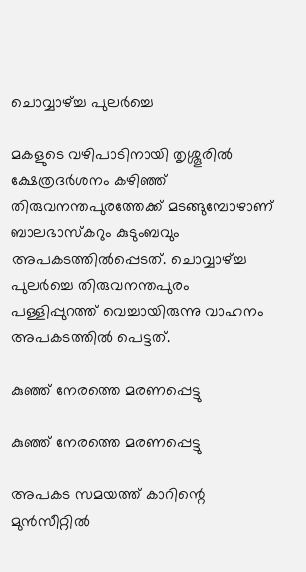ചൊവ്വാഴ്ച്ച പുലര്‍ച്ചെ

മകളുടെ വഴിപാടിനായി തൃശ്ശൂരില്‍ ക്ഷേത്രദര്‍ശനം കഴിഞ്ഞ് തിരുവനന്തപുരത്തേക്ക് മടങ്ങുമ്പോഴാണ് ബാലഭാസ്‌കറും കുടുംബവും അപകടത്തില്‍പ്പെടത്. ചൊവ്വാഴ്ച്ച പുലര്‍ച്ചെ തിരുവനന്തപുരം പള്ളിപ്പുറത്ത് വെച്ചായിരുന്നു വാഹനം അപകടത്തില്‍ പെട്ടത്.

കുഞ്ഞ് നേരത്തെ മരണപ്പെട്ടു

കുഞ്ഞ് നേരത്തെ മരണപ്പെട്ടു

അപകട സമയത്ത് കാറിന്റെ മുന്‍സീറ്റില്‍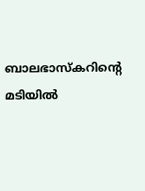ബാലഭാസ്‌കറിന്റെ മടിയില്‍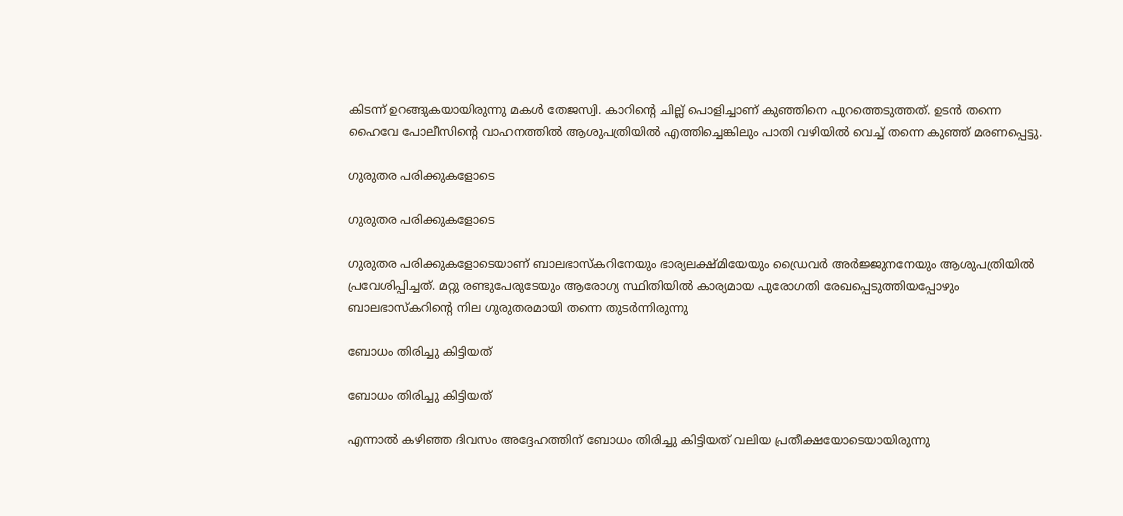കിടന്ന് ഉറങ്ങുകയായിരുന്നു മകള്‍ തേജസ്വി. കാറിന്റെ ചില്ല് പൊളിച്ചാണ് കുഞ്ഞിനെ പുറത്തെടുത്തത്. ഉടന്‍ തന്നെ ഹൈവേ പോലീസിന്റെ വാഹനത്തില്‍ ആശുപത്രിയില്‍ എത്തിച്ചെങ്കിലും പാതി വഴിയില്‍ വെച്ച് തന്നെ കുഞ്ഞ് മരണപ്പെട്ടു.

ഗുരുതര പരിക്കുകളോടെ

ഗുരുതര പരിക്കുകളോടെ

ഗുരുതര പരിക്കുകളോടെയാണ് ബാലഭാസ്‌കറിനേയും ഭാര്യലക്ഷ്മിയേയും ഡ്രൈവര്‍ അര്‍ജ്ജുനനേയും ആശുപത്രിയില്‍ പ്രവേശിപ്പിച്ചത്. മറ്റു രണ്ടുപേരുടേയും ആരോഗ്യ സ്ഥിതിയില്‍ കാര്യമായ പുരോഗതി രേഖപ്പെടുത്തിയപ്പോഴും ബാലഭാസ്‌കറിന്റെ നില ഗുരുതരമായി തന്നെ തുടര്‍ന്നിരുന്നു

ബോധം തിരിച്ചു കിട്ടിയത്

ബോധം തിരിച്ചു കിട്ടിയത്

എന്നാല്‍ കഴിഞ്ഞ ദിവസം അദ്ദേഹത്തിന് ബോധം തിരിച്ചു കിട്ടിയത് വലിയ പ്രതീക്ഷയോടെയായിരുന്നു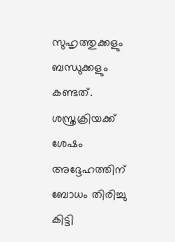സുഹൃത്തുക്കളും ബന്ധുക്കളും കണ്ടത്. ശസ്ത്രക്രിയക്ക് ശേഷം അദ്ദേഹത്തിന് ബോധം തിരിച്ചു കിട്ടി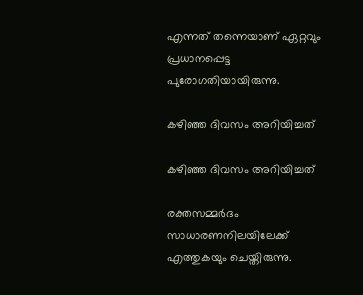എന്നത് തന്നെയാണ് ഏറ്റവും പ്രധാനപ്പെട്ട പുരോഗതിയായിരുന്നു.

കഴിഞ്ഞ ദിവസം അറിയിച്ചത്

കഴിഞ്ഞ ദിവസം അറിയിച്ചത്

രക്തസമ്മര്‍ദം സാധാരണനിലയിലേക്ക് എത്തുകയും ചെയ്തിരുന്നു.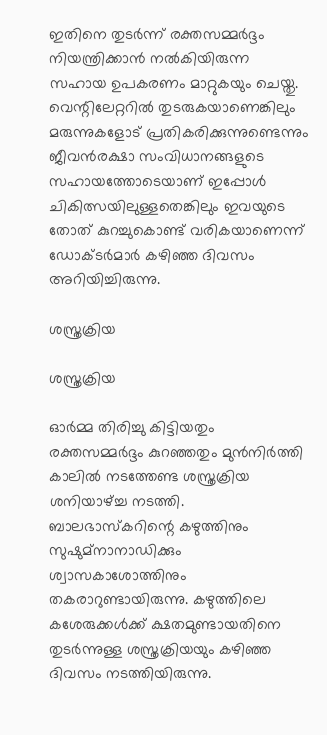ഇതിനെ തുടര്‍ന്ന് രക്തസമ്മര്‍ദ്ദം നിയന്ത്രിക്കാന്‍ നല്‍കിയിരുന്ന സഹായ ഉപകരണം മാറ്റുകയും ചെയ്തു. വെന്റിലേറ്ററില്‍ തുടരുകയാണെങ്കിലും മരുന്നുകളോട് പ്രതികരിക്കുന്നുണ്ടെന്നും ജീവന്‍രക്ഷാ സംവിധാനങ്ങളുടെ സഹായത്തോടെയാണ് ഇപ്പോള്‍ ചികിത്സയിലുള്ളതെങ്കിലും ഇവയുടെ തോത് കുറച്ചുകൊണ്ട് വരികയാണെന്ന് ഡോക്ടര്‍മാര്‍ കഴിഞ്ഞ ദിവസം അറിയിച്ചിരുന്നു.

ശസ്ത്രക്രിയ

ശസ്ത്രക്രിയ

ഓര്‍മ്മ തിരിച്ചു കിട്ടിയതും രക്തസമ്മര്‍ദ്ദം കുറഞ്ഞതും മുന്‍നിര്‍ത്തി കാലില്‍ നടത്തേണ്ട ശസ്ത്രക്രിയ ശനിയാഴ്ച്ച നടത്തി. ബാലഭാസ്‌കറിന്റെ കഴുത്തിനും സുഷുമ്‌നാനാഡിക്കും ശ്വാസകാശോത്തിനും തകരാറുണ്ടായിരുന്നു. കഴുത്തിലെ കശേരുക്കള്‍ക്ക് ക്ഷതമുണ്ടായതിനെ തുടര്‍ന്നുള്ള ശസ്ത്രക്രിയയും കഴിഞ്ഞ ദിവസം നടത്തിയിരുന്നു.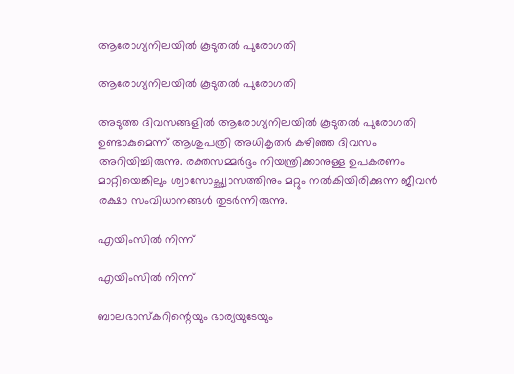ആരോഗ്യനിലയില്‍ കൂടുതല്‍ പുരോഗതി

ആരോഗ്യനിലയില്‍ കൂടുതല്‍ പുരോഗതി

അടുത്ത ദിവസങ്ങളില്‍ ആരോഗ്യനിലയില്‍ കൂടുതല്‍ പുരോഗതി ഉണ്ടാകുമെന്ന് ആശുപത്രി അധികൃതര്‍ കഴിഞ്ഞ ദിവസം അറിയിച്ചിരുന്നു. രക്തസമ്മര്‍ദ്ദം നിയന്ത്രിക്കാനുള്ള ഉപകരണം മാറ്റിയെങ്കിലും ശ്വാസോച്ഛ്വാസത്തിനും മറ്റും നല്‍കിയിരിക്കുന്ന ജീവന്‍ രക്ഷാ സംവിധാനങ്ങള്‍ തുടര്‍ന്നിരുന്നു.

എയിംസില്‍ നിന്ന്

എയിംസില്‍ നിന്ന്

ബാലഭാസ്‌കറിന്റെയും ഭാര്യയുടേയും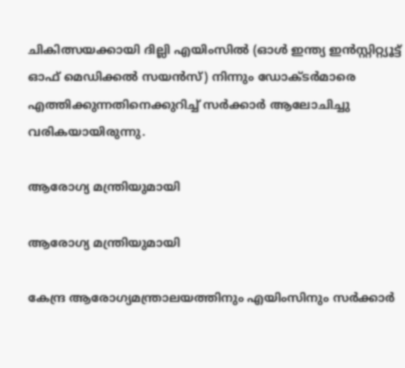ചികിത്സയക്കായി ദില്ലി എയിംസില്‍ (ഓള്‍ ഇന്ത്യ ഇന്‍സ്റ്റിറ്റ്യൂട്ട് ഓഫ് മെഡിക്കല്‍ സയന്‍സ്) നിന്നും ഡോക്ടര്‍മാരെ എത്തിക്കുന്നതിനെക്കുറിച്ച് സര്‍ക്കാര്‍ ആലോചിച്ചു വരികയായിരുന്നു.

ആരോഗ്യ മന്ത്രിയുമായി

ആരോഗ്യ മന്ത്രിയുമായി

കേന്ദ്ര ആരോഗ്യമന്ത്രാലയത്തിനും എയിംസിനും സര്‍ക്കാര്‍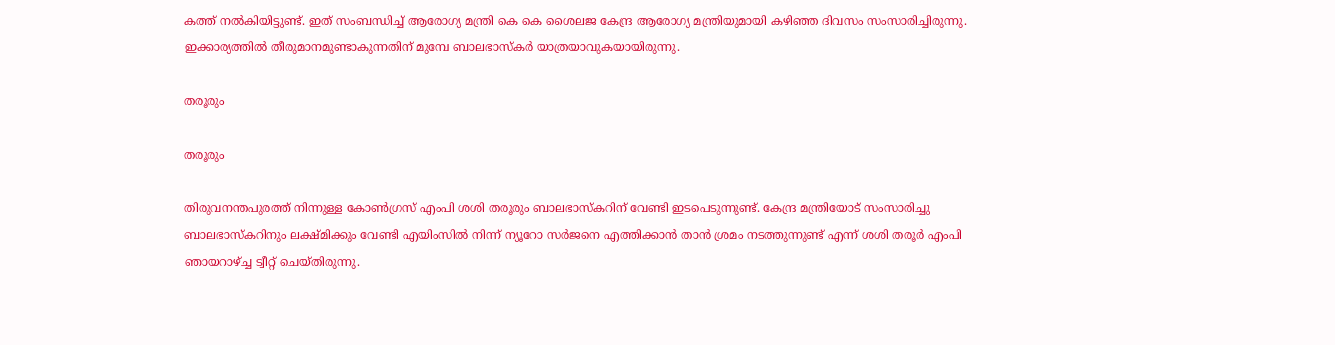കത്ത് നല്‍കിയിട്ടുണ്ട്. ഇത് സംബന്ധിച്ച് ആരോഗ്യ മന്ത്രി കെ കെ ശൈലജ കേന്ദ്ര ആരോഗ്യ മന്ത്രിയുമായി കഴിഞ്ഞ ദിവസം സംസാരിച്ചിരുന്നു. ഇക്കാര്യത്തില്‍ തീരുമാനമുണ്ടാകുന്നതിന് മുമ്പേ ബാലഭാസ്‌കര്‍ യാത്രയാവുകയായിരുന്നു.

തരൂരും

തരൂരും

തിരുവനന്തപുരത്ത് നിന്നുള്ള കോണ്‍ഗ്രസ് എംപി ശശി തരൂരും ബാലഭാസ്‌കറിന് വേണ്ടി ഇടപെടുന്നുണ്ട്. കേന്ദ്ര മന്ത്രിയോട് സംസാരിച്ചു ബാലഭാസ്‌കറിനും ലക്ഷ്മിക്കും വേണ്ടി എയിംസില്‍ നിന്ന് ന്യൂറോ സര്‍ജനെ എത്തിക്കാന്‍ താന്‍ ശ്രമം നടത്തുന്നുണ്ട് എന്ന് ശശി തരൂര്‍ എംപി ഞായറാഴ്ച്ച ട്വീറ്റ് ചെയ്തിരുന്നു.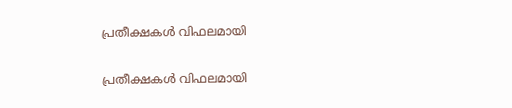പ്രതീക്ഷകള്‍ വിഫലമായി

പ്രതീക്ഷകള്‍ വിഫലമായി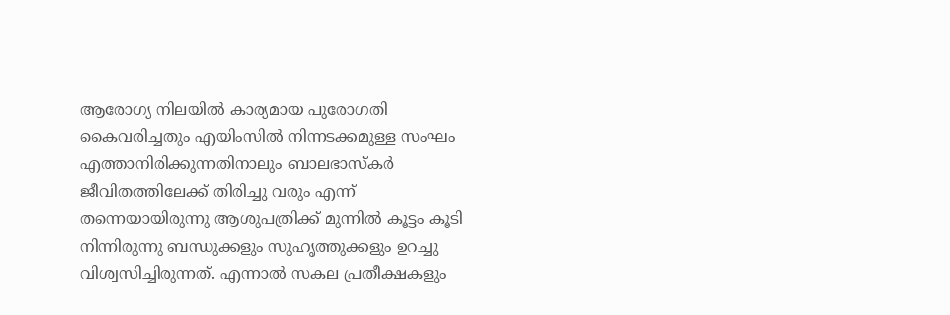ആരോഗ്യ നിലയില്‍ കാര്യമായ പുരോഗതി കൈവരിച്ചതും എയിംസില്‍ നിന്നടക്കമുള്ള സംഘം എത്താനിരിക്കുന്നതിനാലും ബാലഭാസ്‌കര്‍ ജീവിതത്തിലേക്ക് തിരിച്ചു വരും എന്ന് തന്നെയായിരുന്നു ആശുപത്രിക്ക് മുന്നില്‍ കൂട്ടം കൂടി നിന്നിരുന്നു ബന്ധുക്കളും സുഹൃത്തുക്കളും ഉറച്ചു വിശ്വസിച്ചിരുന്നത്. എന്നാല്‍ സകല പ്രതീക്ഷകളും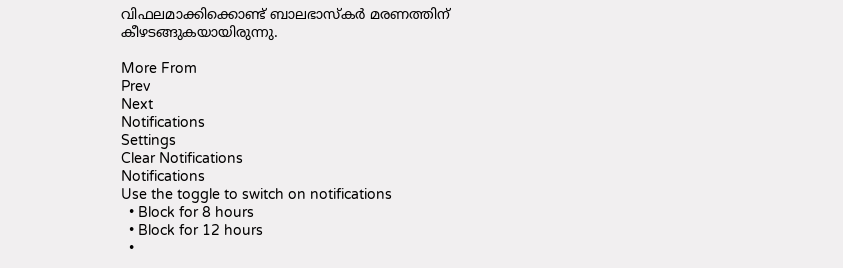വിഫലമാക്കിക്കൊണ്ട് ബാലഭാസ്‌കര്‍ മരണത്തിന് കീഴടങ്ങുകയായിരുന്നു.

More From
Prev
Next
Notifications
Settings
Clear Notifications
Notifications
Use the toggle to switch on notifications
  • Block for 8 hours
  • Block for 12 hours
  •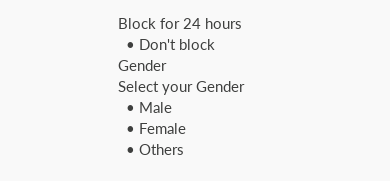Block for 24 hours
  • Don't block
Gender
Select your Gender
  • Male
  • Female
  • Others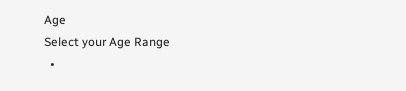Age
Select your Age Range
  •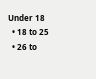Under 18
  • 18 to 25
  • 26 to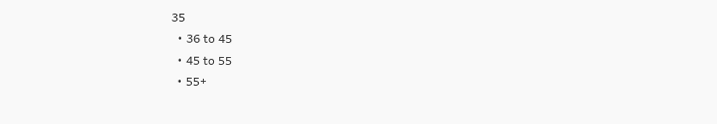35
  • 36 to 45
  • 45 to 55
  • 55+